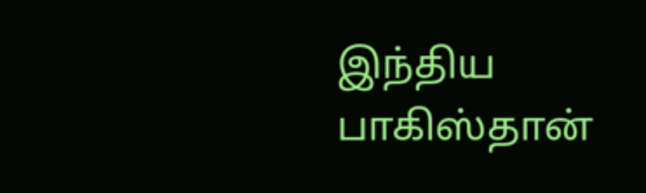இந்திய பாகிஸ்தான்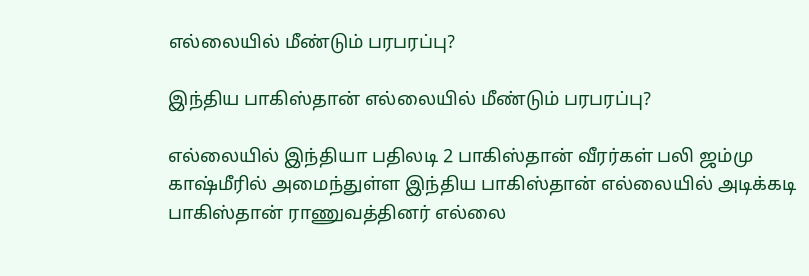எல்லையில் மீண்டும் பரபரப்பு?

இந்திய பாகிஸ்தான் எல்லையில் மீண்டும் பரபரப்பு?

எல்லையில் இந்தியா பதிலடி 2 பாகிஸ்தான் வீரர்கள் பலி ஜம்மு காஷ்மீரில் அமைந்துள்ள இந்திய பாகிஸ்தான் எல்லையில் அடிக்கடி பாகிஸ்தான் ராணுவத்தினர் எல்லை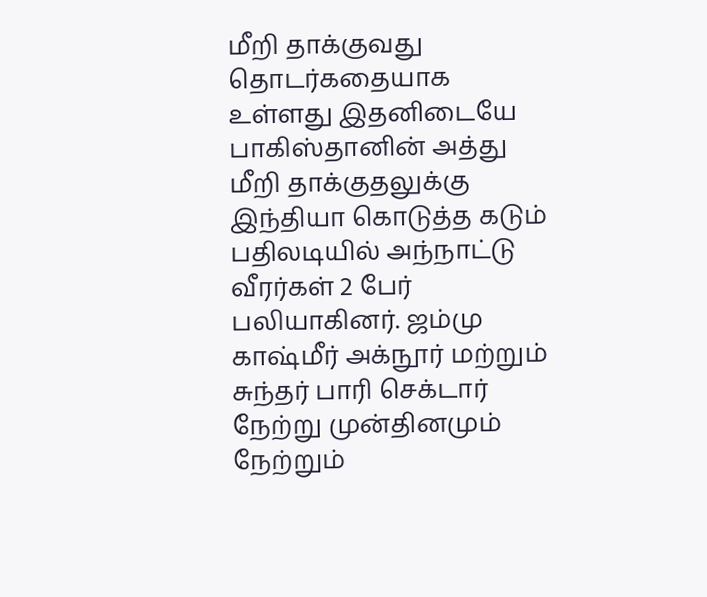மீறி தாக்குவது தொடர்கதையாக உள்ளது இதனிடையே பாகிஸ்தானின் அத்து மீறி தாக்குதலுக்கு இந்தியா கொடுத்த கடும் பதிலடியில் அந்நாட்டு வீரர்கள் 2 பேர் பலியாகினர். ஜம்மு காஷ்மீர் அக்நூர் மற்றும் சுந்தர் பாரி செக்டார் நேற்று முன்தினமும் நேற்றும்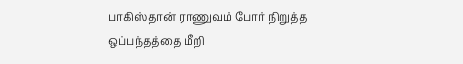பாகிஸ்தான் ராணுவம் போர் நிறுத்த ஒப்பந்தத்தை மீறி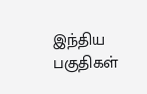இந்திய பகுதிகள்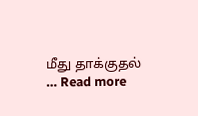மீது தாக்குதல் … Read more